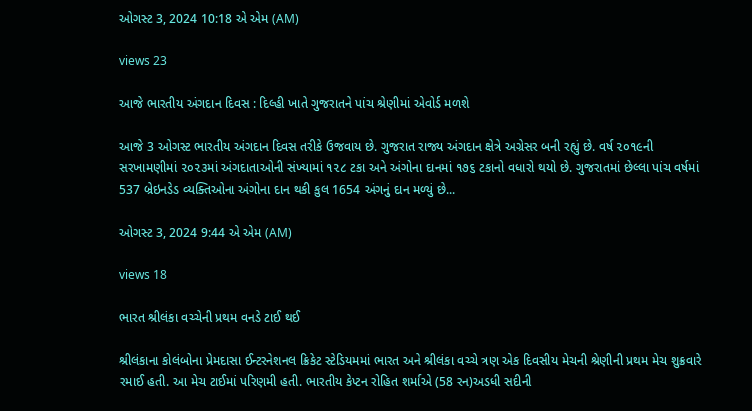ઓગસ્ટ 3, 2024 10:18 એ એમ (AM)

views 23

આજે ભારતીય અંગદાન દિવસ : દિલ્હી ખાતે ગુજરાતને પાંચ શ્રેણીમાં એવોર્ડ મળશે

આજે 3 ઓગસ્ટ ભારતીય અંગદાન દિવસ તરીકે ઉજવાય છે. ગુજરાત રાજ્ય અંગદાન ક્ષેત્રે અગ્રેસર બની રહ્યું છે. વર્ષ ૨૦૧૯ની સરખામણીમાં ૨૦૨૩માં અંગદાતાઓની સંખ્યામાં ૧૨૮ ટકા અને અંગોના દાનમાં ૧૭૬ ટકાનો વધારો થયો છે. ગુજરાતમાં છેલ્લા પાંચ વર્ષમાં 537 બ્રેઇનડેડ વ્યક્તિઓના અંગોના દાન થકી કુલ 1654 અંગનું દાન મળ્યું છે...

ઓગસ્ટ 3, 2024 9:44 એ એમ (AM)

views 18

ભારત શ્રીલંકા વચ્ચેની પ્રથમ વનડે ટાઈ થઈ

શ્રીલંકાના કોલંબોના પ્રેમદાસા ઈન્ટરનેશનલ ક્રિકેટ સ્ટેડિયમમાં ભારત અને શ્રીલંકા વચ્ચે ત્રણ એક દિવસીય મેચની શ્રેણીની પ્રથમ મેચ શુક્રવારે રમાઈ હતી. આ મેચ ટાઈમાં પરિણમી હતી. ભારતીય કેપ્ટન રોહિત શર્માએ (58 રન)અડધી સદીની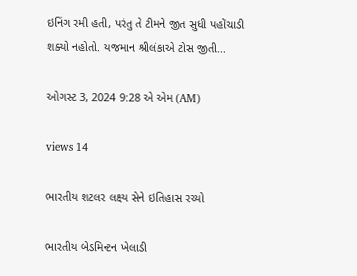ઇનિંગ રમી હતી, પરંતુ તે ટીમને જીત સુધી પહોંચાડી શક્યો નહોતો. યજમાન શ્રીલંકાએ ટોસ જીતી...

ઓગસ્ટ 3, 2024 9:28 એ એમ (AM)

views 14

ભારતીય શટલર લક્ષ્ય સેને ઇતિહાસ રચ્યો

ભારતીય બેડમિન્ટન ખેલાડી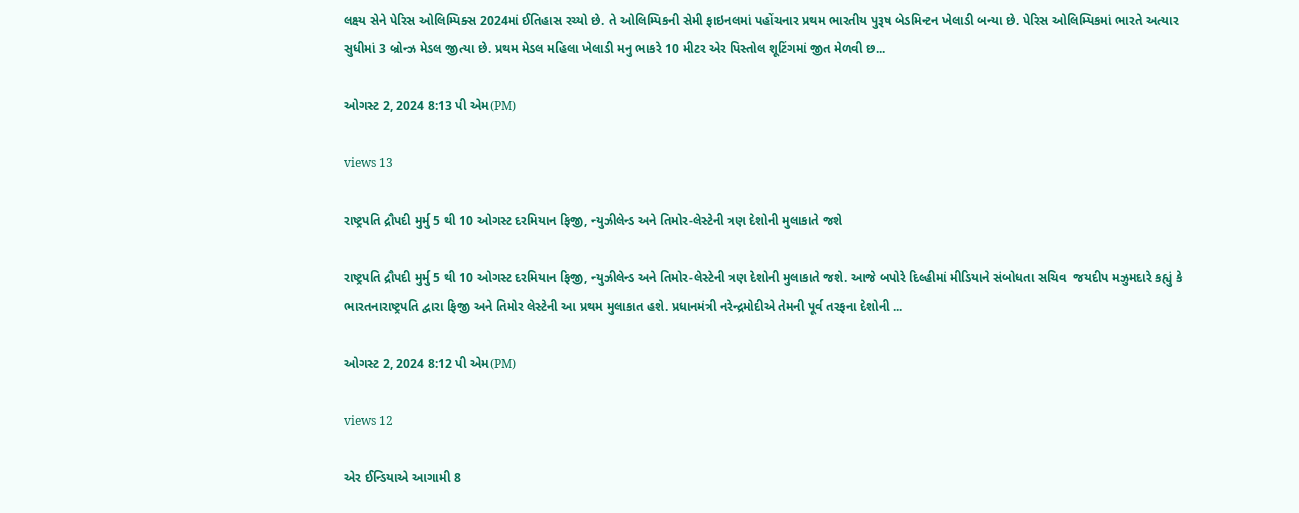લક્ષ્ય સેને પેરિસ ઓલિમ્પિક્સ 2024માં ઈતિહાસ રચ્યો છે. તે ઓલિમ્પિકની સેમી ફાઇનલમાં પહોંચનાર પ્રથમ ભારતીય પુરૂષ બેડમિન્ટન ખેલાડી બન્યા છે. પેરિસ ઓલિમ્પિકમાં ભારતે અત્યાર સુધીમાં 3 બ્રોન્ઝ મેડલ જીત્યા છે. પ્રથમ મેડલ મહિલા ખેલાડી મનુ ભાકરે 10 મીટર એર પિસ્તોલ શૂટિંગમાં જીત મેળવી છ...

ઓગસ્ટ 2, 2024 8:13 પી એમ(PM)

views 13

રાષ્ટ્રપતિ દ્રૌપદી મુર્મુ 5 થી 10 ઓગસ્ટ દરમિયાન ફિજી, ન્યુઝીલેન્ડ અને તિમોર-લેસ્ટેની ત્રણ દેશોની મુલાકાતે જશે

રાષ્ટ્રપતિ દ્રૌપદી મુર્મુ 5 થી 10 ઓગસ્ટ દરમિયાન ફિજી, ન્યુઝીલેન્ડ અને તિમોર-લેસ્ટેની ત્રણ દેશોની મુલાકાતે જશે. આજે બપોરે દિલ્હીમાં મીડિયાને સંબોધતા સચિવ  જયદીપ મઝુમદારે કહ્યું કે ભારતનારાષ્ટ્રપતિ દ્વારા ફિજી અને તિમોર લેસ્ટેની આ પ્રથમ મુલાકાત હશે. પ્રધાનમંત્રી નરેન્દ્રમોદીએ તેમની પૂર્વ તરફના દેશોની ...

ઓગસ્ટ 2, 2024 8:12 પી એમ(PM)

views 12

એર ઈન્ડિયાએ આગામી 8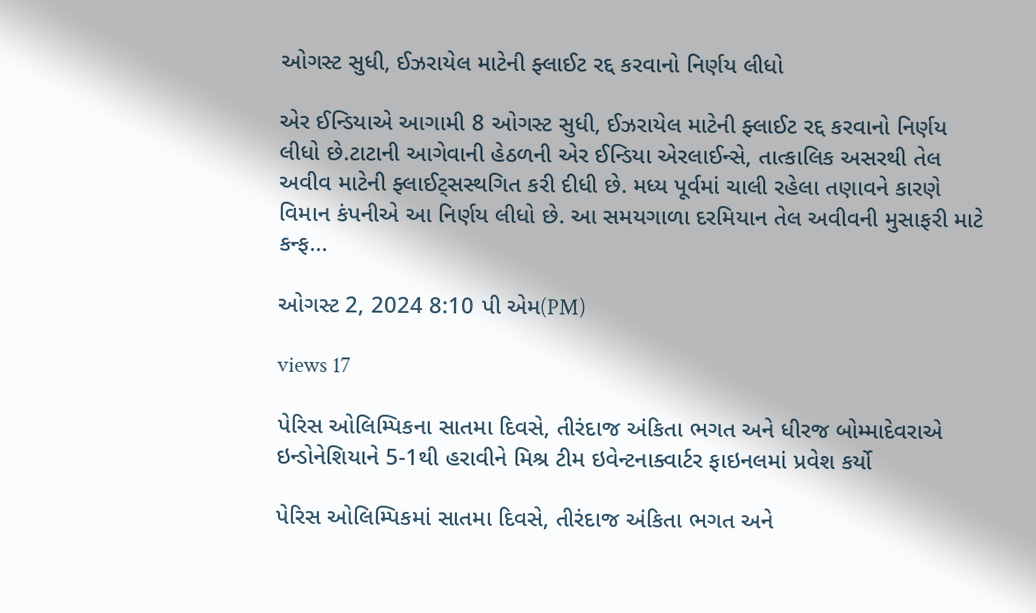ઓગસ્ટ સુધી, ઈઝરાયેલ માટેની ફ્લાઈટ રદ્દ કરવાનો નિર્ણય લીધો

એર ઈન્ડિયાએ આગામી 8 ઓગસ્ટ સુધી, ઈઝરાયેલ માટેની ફ્લાઈટ રદ્દ કરવાનો નિર્ણય લીધો છે.ટાટાની આગેવાની હેઠળની એર ઈન્ડિયા એરલાઈન્સે, તાત્કાલિક અસરથી તેલ અવીવ માટેની ફ્લાઈટ્સસ્થગિત કરી દીધી છે. મધ્ય પૂર્વમાં ચાલી રહેલા તણાવને કારણે વિમાન કંપનીએ આ નિર્ણય લીધો છે. આ સમયગાળા દરમિયાન તેલ અવીવની મુસાફરી માટે કન્ફ...

ઓગસ્ટ 2, 2024 8:10 પી એમ(PM)

views 17

પેરિસ ઓલિમ્પિકના સાતમા દિવસે, તીરંદાજ અંકિતા ભગત અને ધીરજ બોમ્માદેવરાએ ઇન્ડોનેશિયાને 5-1થી હરાવીને મિશ્ર ટીમ ઇવેન્ટનાક્વાર્ટર ફાઇનલમાં પ્રવેશ કર્યો

પેરિસ ઓલિમ્પિકમાં સાતમા દિવસે, તીરંદાજ અંકિતા ભગત અને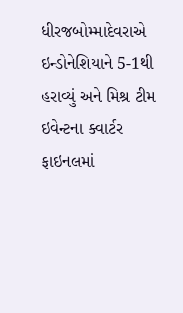ધીરજબોમ્માદેવરાએ ઇન્ડોનેશિયાને 5-1થી હરાવ્યું અને મિશ્ર ટીમ ઇવેન્ટના ક્વાર્ટર ફાઇનલમાં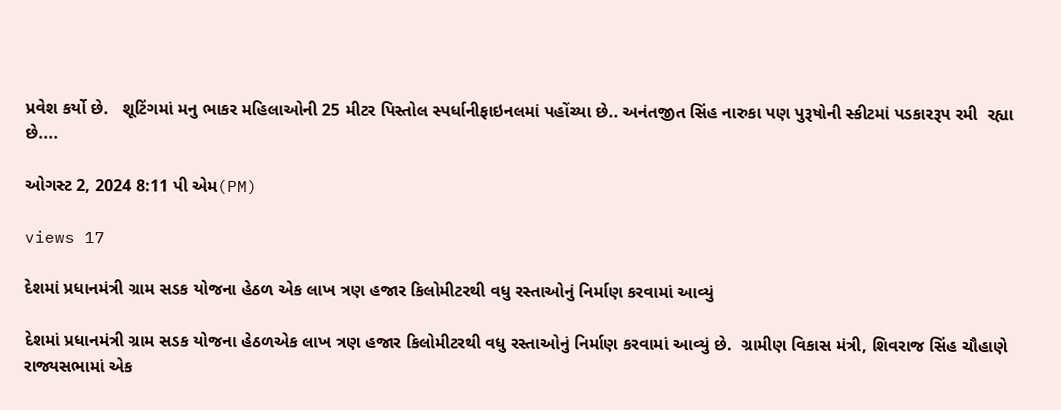પ્રવેશ કર્યો છે.   શૂટિંગમાં મનુ ભાકર મહિલાઓની 25 મીટર પિસ્તોલ સ્પર્ધાનીફાઇનલમાં પહોંચ્યા છે.. અનંતજીત સિંહ નારુકા પણ પુરૂષોની સ્કીટમાં પડકારરૂપ રમી  રહ્યા છે....

ઓગસ્ટ 2, 2024 8:11 પી એમ(PM)

views 17

દેશમાં પ્રધાનમંત્રી ગ્રામ સડક યોજના હેઠળ એક લાખ ત્રણ હજાર કિલોમીટરથી વધુ રસ્તાઓનું નિર્માણ કરવામાં આવ્યું

દેશમાં પ્રધાનમંત્રી ગ્રામ સડક યોજના હેઠળએક લાખ ત્રણ હજાર કિલોમીટરથી વધુ રસ્તાઓનું નિર્માણ કરવામાં આવ્યું છે.  ગ્રામીણ વિકાસ મંત્રી, શિવરાજ સિંહ ચૌહાણે રાજ્યસભામાં એક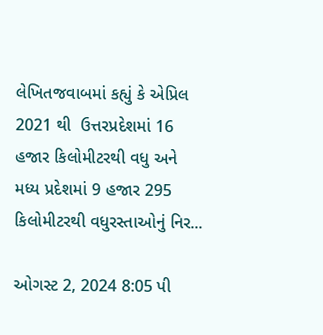લેખિતજવાબમાં કહ્યું કે એપ્રિલ 2021 થી  ઉત્તરપ્રદેશમાં 16 હજાર કિલોમીટરથી વધુ અને મધ્ય પ્રદેશમાં 9 હજાર 295 કિલોમીટરથી વધુરસ્તાઓનું નિર...

ઓગસ્ટ 2, 2024 8:05 પી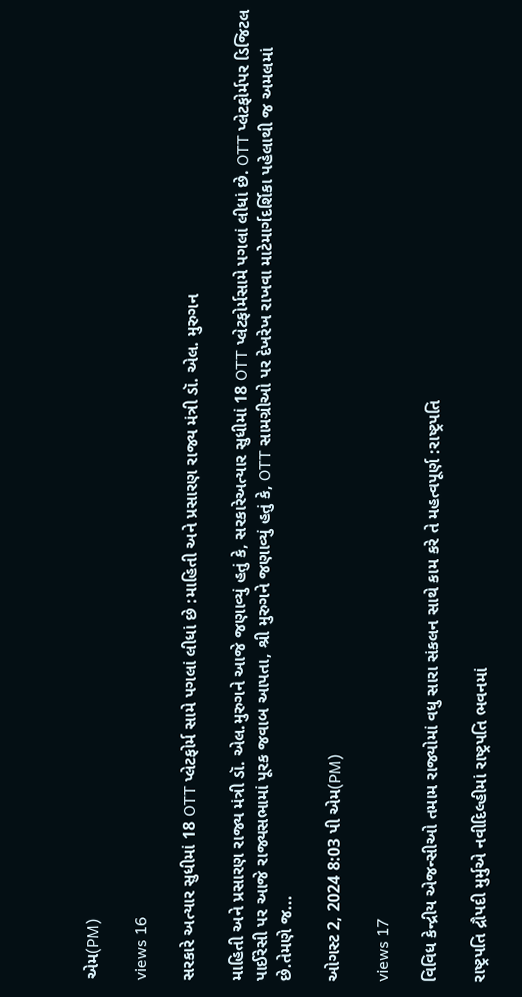એમ(PM)

views 16

સરકારે અત્યાર સુધીમાં 18 OTT પ્લેટફોર્મ સામે પગલાં લીધાં છે :માહિતી અને પ્રસારણ રાજ્ય મંત્રી ડૉ. એલ. મુરુગન

માહિતી અને પ્રસારણ રાજ્ય મંત્રી ડૉ. એલ.મુરુગને આજે જણાવ્યું હતું કે, સરકારેઅત્યાર સુધીમાં 18 OTT પ્લેટફોર્મસામે પગલાં લીધાં છે. OTT પ્લેટફોર્મપર ડિજિટલ પાઈરેસી પર આજે રાજ્યસભામાં પૂરક જવાબ આપતા, શ્રી મુરુગને જણાવ્યું હતું કે, OTT સામગ્રીઓ પર દેખરેખ રાખવા માટેમાર્ગદર્શિકા પહેલાથી જ અમલમાં  છે.તેમણે જ...

ઓગસ્ટ 2, 2024 8:03 પી એમ(PM)

views 17

વિવિધ કેન્દ્રીય એજન્સીઓ તમામ રાજ્યોમાં વધુ સારા સંકલન સાથે કામ કરે તે મહત્વપૂર્ણ :રાષ્ટ્રપતિ

રાષ્ટ્રપતિ દ્રૌપદી મુર્મુએ નવીદિલ્હીમાં રાષ્ટ્રપતિ ભવનમાં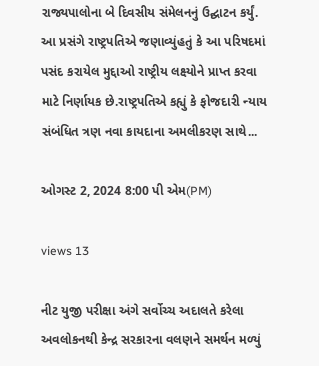રાજ્યપાલોના બે દિવસીય સંમેલનનું ઉદ્ઘાટન કર્યું.  આ પ્રસંગે રાષ્ટ્રપતિએ જણાવ્યુંહતું કે આ પરિષદમાં  પસંદ કરાયેલ મુદ્દાઓ રાષ્ટ્રીય લક્ષ્યોને પ્રાપ્ત કરવા માટે નિર્ણાયક છે.રાષ્ટ્રપતિએ કહ્યું કે ફોજદારી ન્યાય સંબંધિત ત્રણ નવા કાયદાના અમલીકરણ સાથે...

ઓગસ્ટ 2, 2024 8:00 પી એમ(PM)

views 13

નીટ યુજી પરીક્ષા અંગે સર્વોચ્ચ અદાલતે કરેલા અવલોકનથી કેન્દ્ર સરકારના વલણને સમર્થન મળ્યું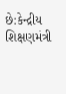છે:કેન્દ્રીય શિક્ષણમંત્રી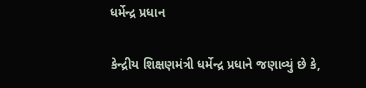ધર્મેન્દ્ર પ્રધાન

કેન્દ્રીય શિક્ષણમંત્રી ધર્મેન્દ્ર પ્રધાને જણાવ્યું છે કે,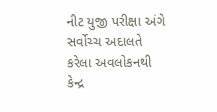નીટ યુજી પરીક્ષા અંગે સર્વોચ્ચ અદાલતે કરેલા અવલોકનથી કેન્દ્ર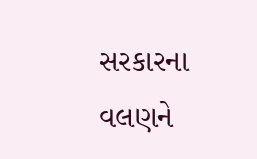સરકારના વલણને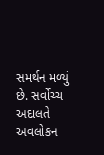સમર્થન મળ્યું છે. સર્વોચ્ચ અદાલતે અવલોકન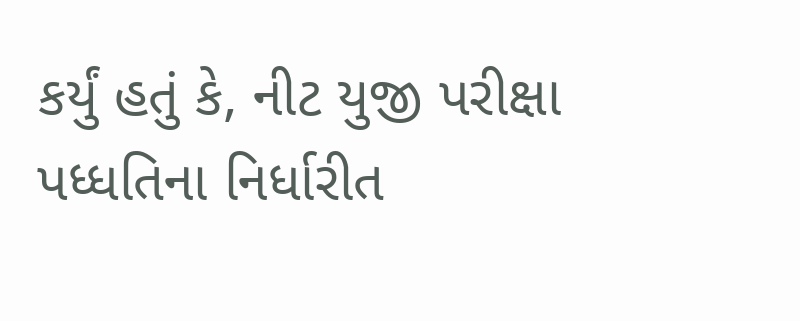કર્યું હતું કે, નીટ યુજી પરીક્ષા પધ્ધતિના નિર્ધારીત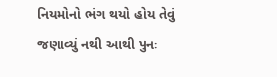નિયમોનો ભંગ થયો હોય તેવું જણાવ્યું નથી આથી પુનઃ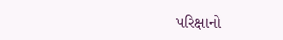પરિક્ષાનો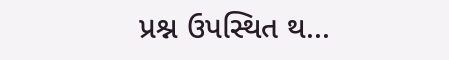પ્રશ્ન ઉપસ્થિત થ...